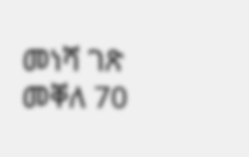መነሻ ገጽ መቐለ 70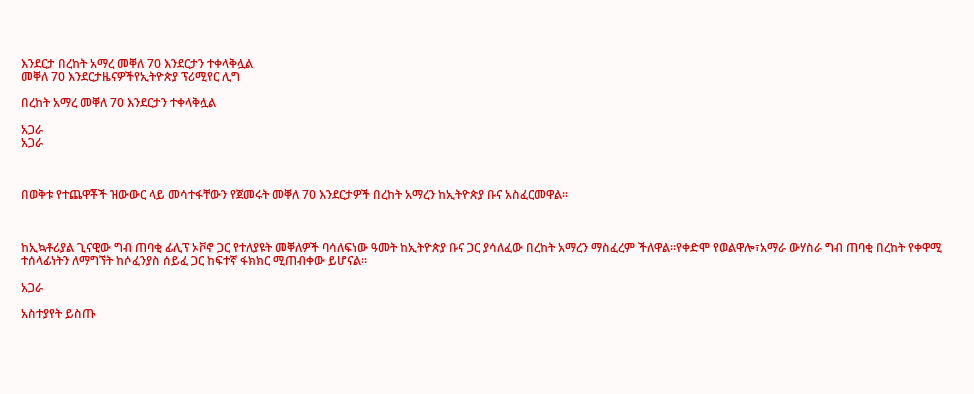እንደርታ በረከት አማረ መቐለ 70 እንደርታን ተቀላቅሏል
መቐለ 70 እንደርታዜናዎችየኢትዮጵያ ፕሪሚየር ሊግ

በረከት አማረ መቐለ 70 እንደርታን ተቀላቅሏል

አጋራ
አጋራ



በወቅቱ የተጨዋቾች ዝውውር ላይ መሳተፋቸውን የጀመሩት መቐለ 70 እንደርታዎች በረከት አማረን ከኢትዮጵያ ቡና አስፈርመዋል።



ከኢኳቶሪያል ጊናዊው ግብ ጠባቂ ፊሊፕ ኦቮኖ ጋር የተለያዩት መቐለዎች ባሳለፍነው ዓመት ከኢትዮጵያ ቡና ጋር ያሳለፈው በረከት አማረን ማስፈረም ችለዋል።የቀድሞ የወልዋሎ፣አማራ ውሃስራ ግብ ጠባቂ በረከት የቀዋሚ ተሰላፊነትን ለማግኘት ከሶፈንያስ ሰይፈ ጋር ከፍተኛ ፋክክር ሚጠብቀው ይሆናል።

አጋራ

አስተያየት ይስጡ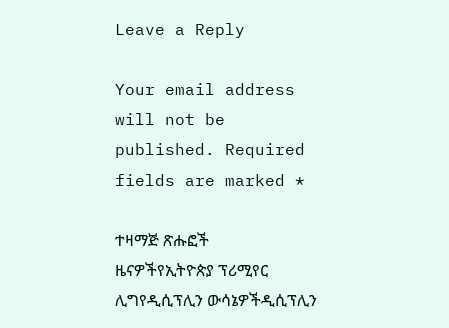Leave a Reply

Your email address will not be published. Required fields are marked *

ተዛማጅ ጽሑፎች
ዜናዎችየኢትዮጵያ ፕሪሚየር ሊግየዲሲፕሊን ውሳኔዎችዲሲፕሊን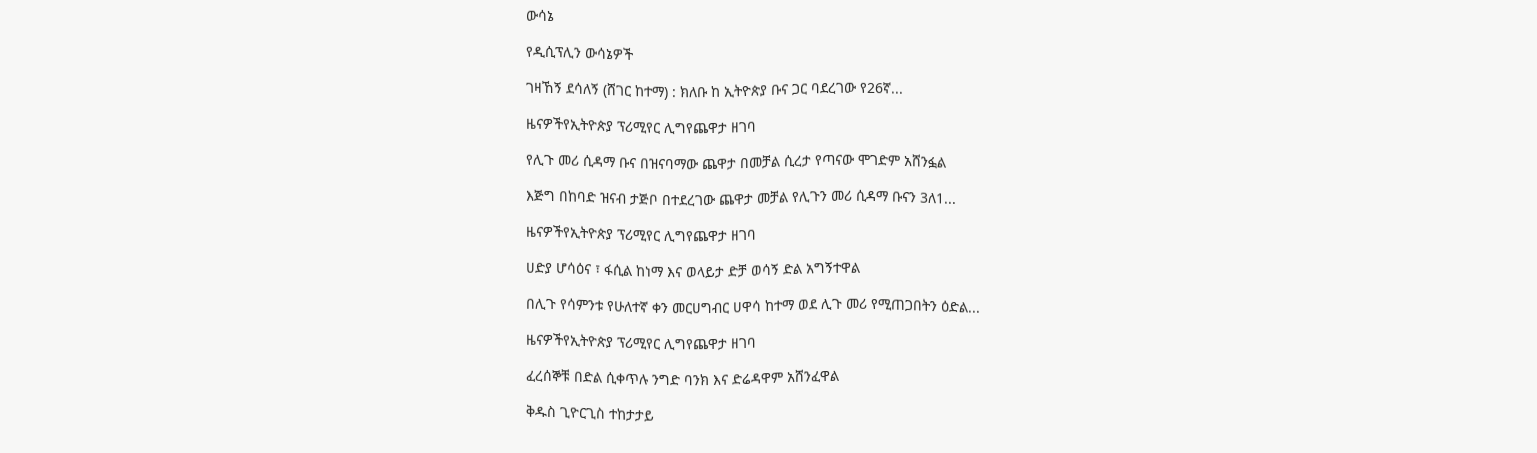ውሳኔ

የዲሲፕሊን ውሳኔዎች

ገዛኸኝ ደሳለኝ (ሸገር ከተማ) : ክለቡ ከ ኢትዮጵያ ቡና ጋር ባደረገው የ26ኛ...

ዜናዎችየኢትዮጵያ ፕሪሚየር ሊግየጨዋታ ዘገባ

የሊጉ መሪ ሲዳማ ቡና በዝናባማው ጨዋታ በመቻል ሲረታ የጣናው ሞገድም አሸንፏል

እጅግ በከባድ ዝናብ ታጅቦ በተደረገው ጨዋታ መቻል የሊጉን መሪ ሲዳማ ቡናን 3ለ1...

ዜናዎችየኢትዮጵያ ፕሪሚየር ሊግየጨዋታ ዘገባ

ሀድያ ሆሳዕና ፣ ፋሲል ከነማ እና ወላይታ ድቻ ወሳኝ ድል አግኝተዋል

በሊጉ የሳምንቱ የሁለተኛ ቀን መርሀግብር ሀዋሳ ከተማ ወደ ሊጉ መሪ የሚጠጋበትን ዕድል...

ዜናዎችየኢትዮጵያ ፕሪሚየር ሊግየጨዋታ ዘገባ

ፈረሰኞቹ በድል ሲቀጥሉ ንግድ ባንክ እና ድሬዳዋም አሸንፈዋል

ቅዱስ ጊዮርጊስ ተከታታይ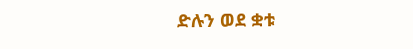ድሉን ወደ ቋቱ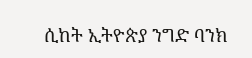ሲከት ኢትዮጵያ ንግድ ባንክ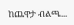ከጨዋታ ብልጫ...